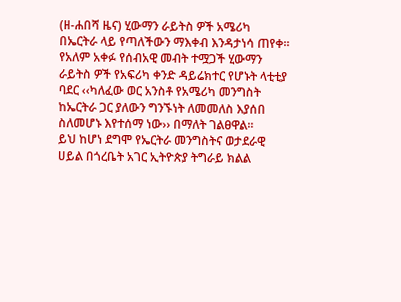(ዘ-ሐበሻ ዜና) ሂውማን ራይትስ ዎች አሜሪካ በኤርትራ ላይ የጣለችውን ማእቀብ እንዳታነሳ ጠየቀ፡፡ የአለም አቀፉ የሰብአዊ መብት ተሟጋች ሂውማን ራይትስ ዎች የአፍሪካ ቀንድ ዳይሬክተር የሆኑት ላቲቲያ ባደር ‹‹ካለፈው ወር አንስቶ የአሜሪካ መንግስት ከኤርትራ ጋር ያለውን ግንኙነት ለመመለስ እያሰበ ስለመሆኑ እየተሰማ ነው›› በማለት ገልፀዋል፡፡
ይህ ከሆነ ደግሞ የኤርትራ መንግስትና ወታደራዊ ሀይል በጎረቤት አገር ኢትዮጵያ ትግራይ ክልል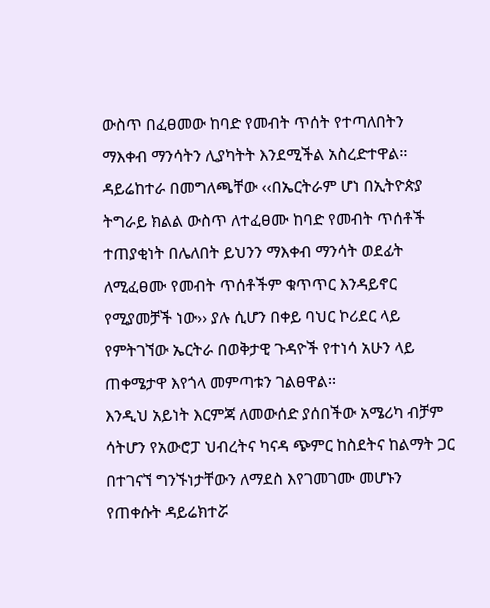ውስጥ በፈፀመው ከባድ የመብት ጥሰት የተጣለበትን ማእቀብ ማንሳትን ሊያካትት እንደሚችል አስረድተዋል፡፡ ዳይሬከተራ በመግለጫቸው ‹‹በኤርትራም ሆነ በኢትዮጵያ ትግራይ ክልል ውስጥ ለተፈፀሙ ከባድ የመብት ጥሰቶች ተጠያቂነት በሌለበት ይህንን ማእቀብ ማንሳት ወደፊት ለሚፈፀሙ የመብት ጥሰቶችም ቁጥጥር እንዳይኖር የሚያመቻች ነው›› ያሉ ሲሆን በቀይ ባህር ኮሪደር ላይ የምትገኘው ኤርትራ በወቅታዊ ጉዳዮች የተነሳ አሁን ላይ ጠቀሜታዋ እየጎላ መምጣቱን ገልፀዋል፡፡
እንዲህ አይነት እርምጃ ለመውሰድ ያሰበችው አሜሪካ ብቻም ሳትሆን የአውሮፓ ህብረትና ካናዳ ጭምር ከስደትና ከልማት ጋር በተገናኘ ግንኙነታቸውን ለማደስ እየገመገሙ መሆኑን የጠቀሱት ዳይሬክተሯ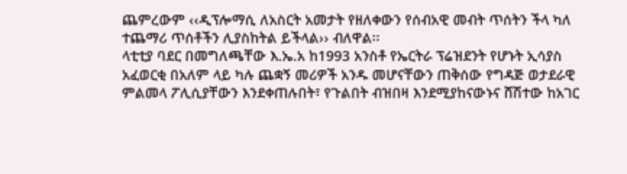ጨምረውም ‹‹ዲፕሎማሲ ለአስርት አመታት የዘለቀውን የሰብአዊ መብት ጥሰትን ችላ ካለ ተጨማሪ ጥሰቶችን ሊያስከትል ይችላል›› ብለዋል፡፡
ላቲቲያ ባደር በመግለጫቸው እ.ኤ.አ ከ1993 አንስቶ የኤርትራ ፕሬዝደንት የሆኑት ኢሳያስ አፈወርቂ በአለም ላይ ካሉ ጨቋኝ መሪዎች አንዱ መሆናቸውን ጠቅሰው የግዳጅ ወታደራዊ ምልመላ ፖሊሲያቸውን እንደቀጠሉበት፣ የጉልበት ብዝበዛ እንደሚያከናውኑና ሸሽተው ከአገር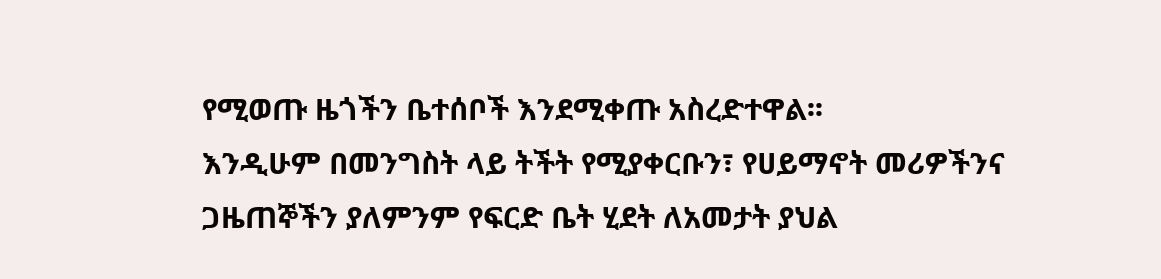የሚወጡ ዜጎችን ቤተሰቦች እንደሚቀጡ አስረድተዋል፡፡
እንዲሁም በመንግስት ላይ ትችት የሚያቀርቡን፣ የሀይማኖት መሪዎችንና ጋዜጠኞችን ያለምንም የፍርድ ቤት ሂደት ለአመታት ያህል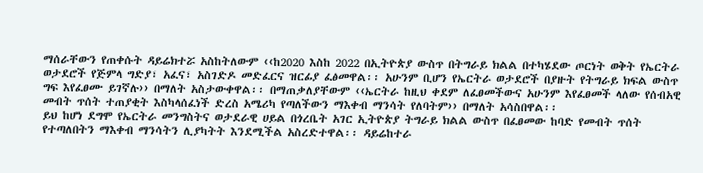ማሰራቸውን የጠቀሱት ዳይሬክተሯ አስከትለውም ‹‹ከ2020 እስከ 2022 በኢትዮጵያ ውስጥ በትግራይ ክልል በተካሄደው ጦርነት ወቅት የኤርትራ ወታደሮች የጅምላ ግድያ፣ አፈና፣ አስገድዶ መድፈርና ዝርፊያ ፈፅመዋል፡፡ አሁንም ቢሆን የኤርትራ ወታደሮች በያዙት የትግራይ ክፍል ውስጥ ግፍ እየፈፀሙ ይገኛሉ›› በማለት አስታውቀዋል፡፡ በማጠቃለያቸውም ‹‹ኤርትራ ከዚህ ቀደም ለፈፀመችውና አሁንም እየፈፀመች ላለው የሰብአዊ መብት ጥሰት ተጠያቂት እስካላሰፈነች ድረስ አሜሪካ የጣለችውን ማእቀብ ማንሳት የለባትም›› በማለት አሳስበዋል፡፡
ይህ ከሆነ ደግሞ የኤርትራ መንግስትና ወታደራዊ ሀይል በጎረቤት አገር ኢትዮጵያ ትግራይ ክልል ውስጥ በፈፀመው ከባድ የመብት ጥሰት የተጣለበትን ማእቀብ ማንሳትን ሊያካትት እንደሚችል አስረድተዋል፡፡ ዳይሬከተራ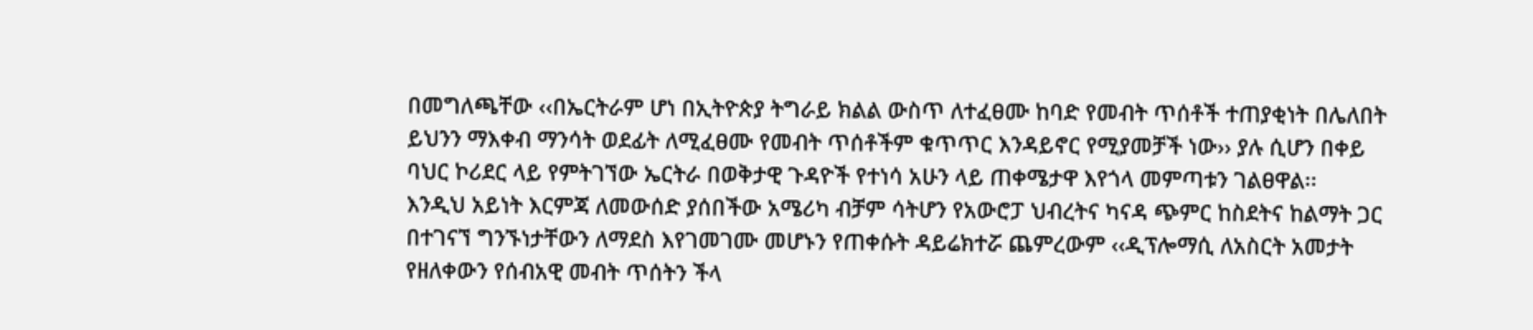በመግለጫቸው ‹‹በኤርትራም ሆነ በኢትዮጵያ ትግራይ ክልል ውስጥ ለተፈፀሙ ከባድ የመብት ጥሰቶች ተጠያቂነት በሌለበት ይህንን ማእቀብ ማንሳት ወደፊት ለሚፈፀሙ የመብት ጥሰቶችም ቁጥጥር እንዳይኖር የሚያመቻች ነው›› ያሉ ሲሆን በቀይ ባህር ኮሪደር ላይ የምትገኘው ኤርትራ በወቅታዊ ጉዳዮች የተነሳ አሁን ላይ ጠቀሜታዋ እየጎላ መምጣቱን ገልፀዋል፡፡
እንዲህ አይነት እርምጃ ለመውሰድ ያሰበችው አሜሪካ ብቻም ሳትሆን የአውሮፓ ህብረትና ካናዳ ጭምር ከስደትና ከልማት ጋር በተገናኘ ግንኙነታቸውን ለማደስ እየገመገሙ መሆኑን የጠቀሱት ዳይሬክተሯ ጨምረውም ‹‹ዲፕሎማሲ ለአስርት አመታት የዘለቀውን የሰብአዊ መብት ጥሰትን ችላ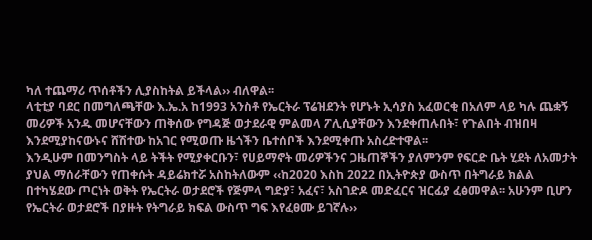ካለ ተጨማሪ ጥሰቶችን ሊያስከትል ይችላል›› ብለዋል፡፡
ላቲቲያ ባደር በመግለጫቸው እ.ኤ.አ ከ1993 አንስቶ የኤርትራ ፕሬዝደንት የሆኑት ኢሳያስ አፈወርቂ በአለም ላይ ካሉ ጨቋኝ መሪዎች አንዱ መሆናቸውን ጠቅሰው የግዳጅ ወታደራዊ ምልመላ ፖሊሲያቸውን እንደቀጠሉበት፣ የጉልበት ብዝበዛ እንደሚያከናውኑና ሸሽተው ከአገር የሚወጡ ዜጎችን ቤተሰቦች እንደሚቀጡ አስረድተዋል፡፡
እንዲሁም በመንግስት ላይ ትችት የሚያቀርቡን፣ የሀይማኖት መሪዎችንና ጋዜጠኞችን ያለምንም የፍርድ ቤት ሂደት ለአመታት ያህል ማሰራቸውን የጠቀሱት ዳይሬክተሯ አስከትለውም ‹‹ከ2020 እስከ 2022 በኢትዮጵያ ውስጥ በትግራይ ክልል በተካሄደው ጦርነት ወቅት የኤርትራ ወታደሮች የጅምላ ግድያ፣ አፈና፣ አስገድዶ መድፈርና ዝርፊያ ፈፅመዋል፡፡ አሁንም ቢሆን የኤርትራ ወታደሮች በያዙት የትግራይ ክፍል ውስጥ ግፍ እየፈፀሙ ይገኛሉ››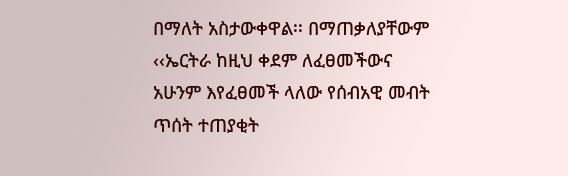በማለት አስታውቀዋል፡፡ በማጠቃለያቸውም ‹‹ኤርትራ ከዚህ ቀደም ለፈፀመችውና አሁንም እየፈፀመች ላለው የሰብአዊ መብት ጥሰት ተጠያቂት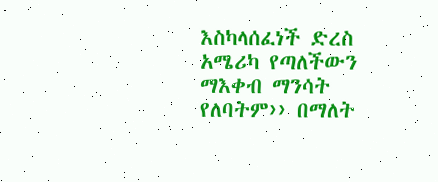እስካላሰፈነች ድረስ አሜሪካ የጣለችውን ማእቀብ ማንሳት የለባትም›› በማለት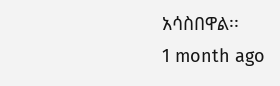አሳስበዋል፡፡
1 month ago